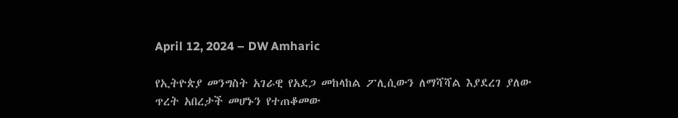April 12, 2024 – DW Amharic

የኢትዮጵያ መንግስት አገራዊ የአደጋ መከላከል ፖሊሲውን ለማሻሻል እያደረገ ያለው ጥረት አበረታች መሆኑን የተጠቆመው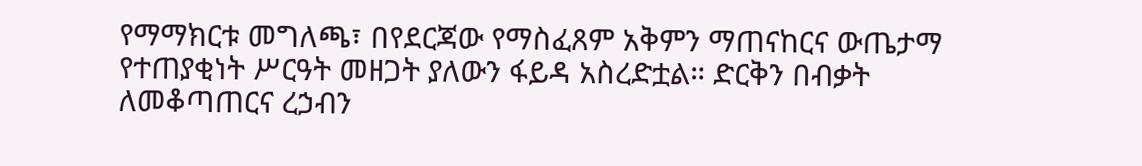የማማክርቱ መግለጫ፣ በየደርጃው የማስፈጸም አቅምን ማጠናከርና ውጤታማ የተጠያቂነት ሥርዓት መዘጋት ያለውን ፋይዳ አስረድቷል። ድርቅን በብቃት ለመቆጣጠርና ረኃብን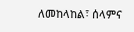ለመከላከል፣ ሰላምና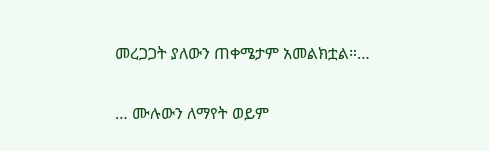መረጋጋት ያለውን ጠቀሜታም አመልክቷል።…

… ሙሉውን ለማየት ወይም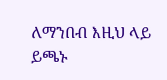ለማንበብ እዚህ ላይ ይጫኑ